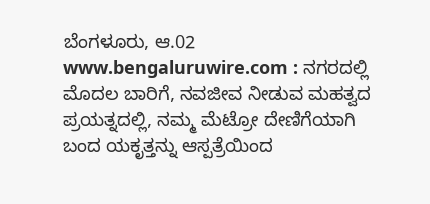ಬೆಂಗಳೂರು, ಆ.02 www.bengaluruwire.com : ನಗರದಲ್ಲಿ ಮೊದಲ ಬಾರಿಗೆ, ನವಜೀವ ನೀಡುವ ಮಹತ್ವದ ಪ್ರಯತ್ನದಲ್ಲಿ, ನಮ್ಮ ಮೆಟ್ರೋ ದೇಣಿಗೆಯಾಗಿ ಬಂದ ಯಕೃತ್ತನ್ನು ಆಸ್ಪತ್ರೆಯಿಂದ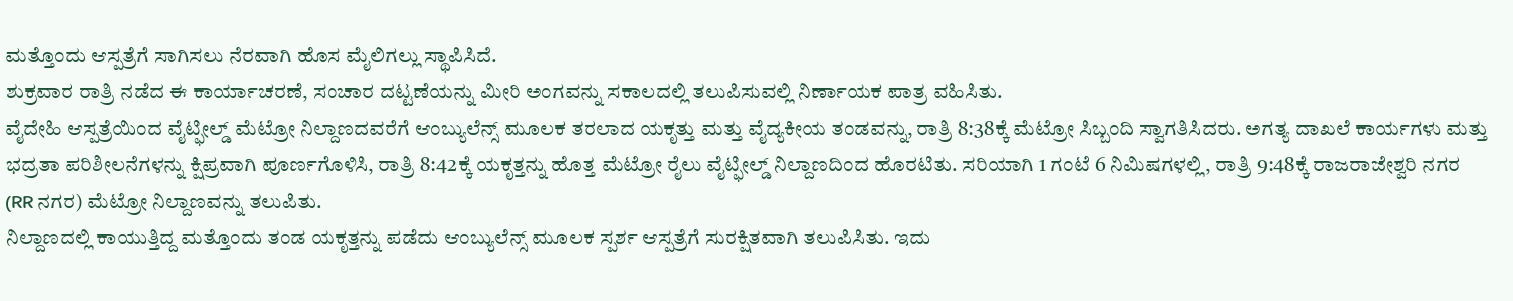ಮತ್ತೊಂದು ಆಸ್ಪತ್ರೆಗೆ ಸಾಗಿಸಲು ನೆರವಾಗಿ ಹೊಸ ಮೈಲಿಗಲ್ಲು ಸ್ಥಾಪಿಸಿದೆ.
ಶುಕ್ರವಾರ ರಾತ್ರಿ ನಡೆದ ಈ ಕಾರ್ಯಾಚರಣೆ, ಸಂಚಾರ ದಟ್ಟಣೆಯನ್ನು ಮೀರಿ ಅಂಗವನ್ನು ಸಕಾಲದಲ್ಲಿ ತಲುಪಿಸುವಲ್ಲಿ ನಿರ್ಣಾಯಕ ಪಾತ್ರ ವಹಿಸಿತು.
ವೈದೇಹಿ ಆಸ್ಪತ್ರೆಯಿಂದ ವೈಟ್ಫೀಲ್ಡ್ ಮೆಟ್ರೋ ನಿಲ್ದಾಣದವರೆಗೆ ಆಂಬ್ಯುಲೆನ್ಸ್ ಮೂಲಕ ತರಲಾದ ಯಕೃತ್ತು ಮತ್ತು ವೈದ್ಯಕೀಯ ತಂಡವನ್ನು, ರಾತ್ರಿ 8:38ಕ್ಕೆ ಮೆಟ್ರೋ ಸಿಬ್ಬಂದಿ ಸ್ವಾಗತಿಸಿದರು. ಅಗತ್ಯ ದಾಖಲೆ ಕಾರ್ಯಗಳು ಮತ್ತು ಭದ್ರತಾ ಪರಿಶೀಲನೆಗಳನ್ನು ಕ್ಷಿಪ್ರವಾಗಿ ಪೂರ್ಣಗೊಳಿಸಿ, ರಾತ್ರಿ 8:42ಕ್ಕೆ ಯಕೃತ್ತನ್ನು ಹೊತ್ತ ಮೆಟ್ರೋ ರೈಲು ವೈಟ್ಫೀಲ್ಡ್ ನಿಲ್ದಾಣದಿಂದ ಹೊರಟಿತು. ಸರಿಯಾಗಿ 1 ಗಂಟೆ 6 ನಿಮಿಷಗಳಲ್ಲಿ, ರಾತ್ರಿ 9:48ಕ್ಕೆ ರಾಜರಾಜೇಶ್ವರಿ ನಗರ (RR ನಗರ) ಮೆಟ್ರೋ ನಿಲ್ದಾಣವನ್ನು ತಲುಪಿತು.
ನಿಲ್ದಾಣದಲ್ಲಿ ಕಾಯುತ್ತಿದ್ದ ಮತ್ತೊಂದು ತಂಡ ಯಕೃತ್ತನ್ನು ಪಡೆದು ಆಂಬ್ಯುಲೆನ್ಸ್ ಮೂಲಕ ಸ್ಪರ್ಶ ಆಸ್ಪತ್ರೆಗೆ ಸುರಕ್ಷಿತವಾಗಿ ತಲುಪಿಸಿತು. ಇದು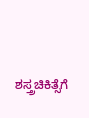ಶಸ್ತ್ರಚಿಕಿತ್ಸೆಗೆ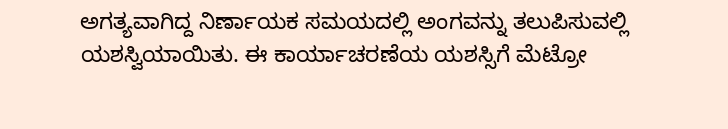ಅಗತ್ಯವಾಗಿದ್ದ ನಿರ್ಣಾಯಕ ಸಮಯದಲ್ಲಿ ಅಂಗವನ್ನು ತಲುಪಿಸುವಲ್ಲಿ ಯಶಸ್ವಿಯಾಯಿತು. ಈ ಕಾರ್ಯಾಚರಣೆಯ ಯಶಸ್ಸಿಗೆ ಮೆಟ್ರೋ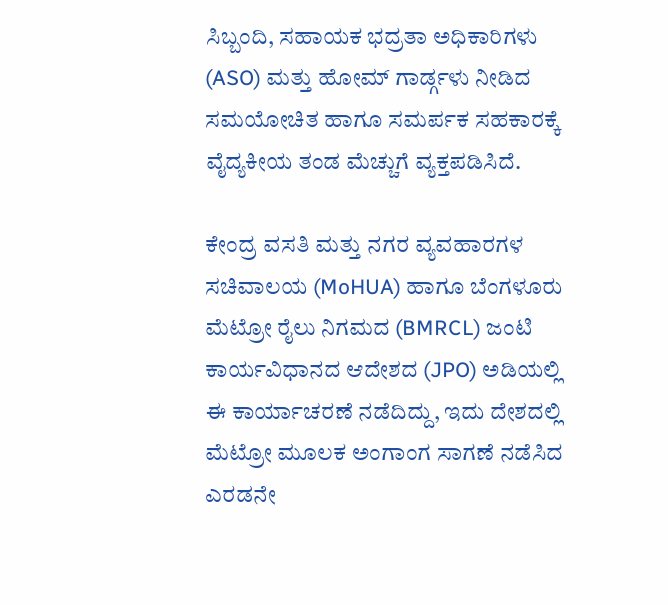ಸಿಬ್ಬಂದಿ, ಸಹಾಯಕ ಭದ್ರತಾ ಅಧಿಕಾರಿಗಳು (ASO) ಮತ್ತು ಹೋಮ್ ಗಾರ್ಡ್ಗಳು ನೀಡಿದ ಸಮಯೋಚಿತ ಹಾಗೂ ಸಮರ್ಪಕ ಸಹಕಾರಕ್ಕೆ ವೈದ್ಯಕೀಯ ತಂಡ ಮೆಚ್ಚುಗೆ ವ್ಯಕ್ತಪಡಿಸಿದೆ.

ಕೇಂದ್ರ ವಸತಿ ಮತ್ತು ನಗರ ವ್ಯವಹಾರಗಳ ಸಚಿವಾಲಯ (MoHUA) ಹಾಗೂ ಬೆಂಗಳೂರು ಮೆಟ್ರೋ ರೈಲು ನಿಗಮದ (BMRCL) ಜಂಟಿ ಕಾರ್ಯವಿಧಾನದ ಆದೇಶದ (JPO) ಅಡಿಯಲ್ಲಿ ಈ ಕಾರ್ಯಾಚರಣೆ ನಡೆದಿದ್ದು, ಇದು ದೇಶದಲ್ಲಿ ಮೆಟ್ರೋ ಮೂಲಕ ಅಂಗಾಂಗ ಸಾಗಣೆ ನಡೆಸಿದ ಎರಡನೇ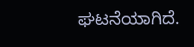ಘಟನೆಯಾಗಿದೆ.